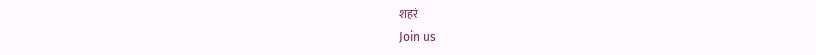शहरं
Join us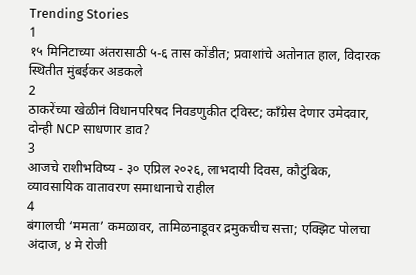Trending Stories
1
१५ मिनिटाच्या अंतरासाठी ५-६ तास कोंडीत; प्रवाशांचे अतोनात हाल, विदारक स्थितीत मुंबईकर अडकले
2
ठाकरेंच्या खेळीनं विधानपरिषद निवडणुकीत ट्विस्ट; काँग्रेस देणार उमेदवार, दोन्ही NCP साधणार डाव?
3
आजचे राशीभविष्य - ३० एप्रिल २०२६, लाभदायी दिवस, कौटुंबिक, व्यावसायिक वातावरण समाधानाचे राहील
4
बंगालची ‘ममता’ कमळावर, तामिळनाडूवर द्रमुकचीच सत्ता; एक्झिट पोलचा अंदाज, ४ मे रोजी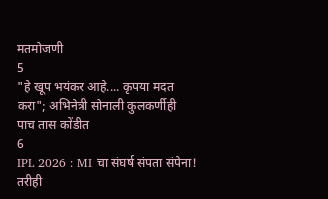मतमोजणी
5
"हे खूप भयंकर आहे.... कृपया मदत करा"; अभिनेत्री सोनाली कुलकर्णीही पाच तास कोंडीत
6
IPL 2026 : MI चा संघर्ष संपता संपेना! तरीही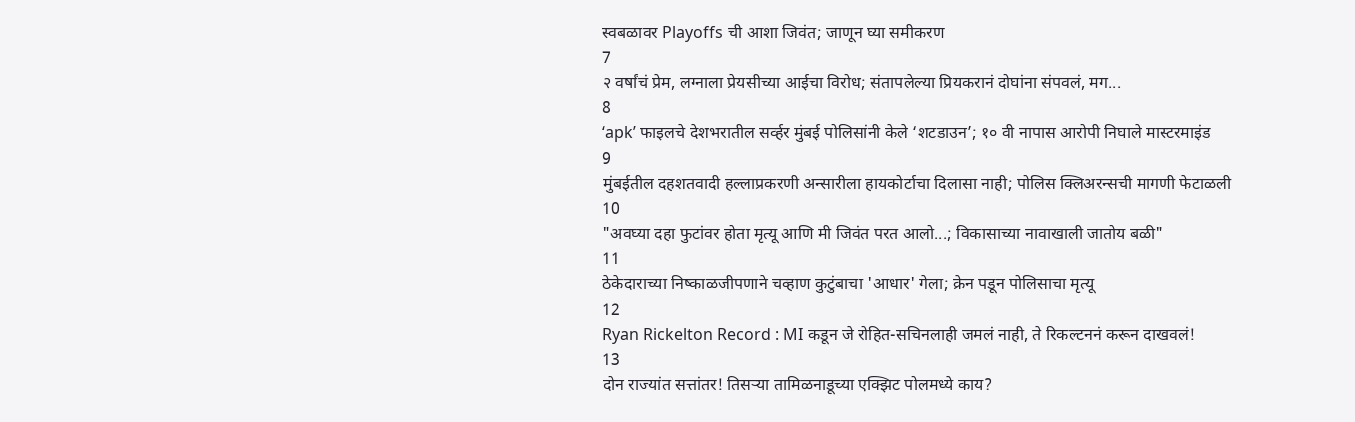स्वबळावर Playoffs ची आशा जिवंत; जाणून घ्या समीकरण
7
२ वर्षांचं प्रेम, लग्नाला प्रेयसीच्या आईचा विरोध; संतापलेल्या प्रियकरानं दोघांना संपवलं, मग...
8
‘apk’ फाइलचे देशभरातील सर्व्हर मुंबई पोलिसांनी केले ‘शटडाउन’; १० वी नापास आरोपी निघाले मास्टरमाइंड
9
मुंबईतील दहशतवादी हल्लाप्रकरणी अन्सारीला हायकोर्टाचा दिलासा नाही; पोलिस क्लिअरन्सची मागणी फेटाळली
10
"अवघ्या दहा फुटांवर होता मृत्यू आणि मी जिवंत परत आलो...; विकासाच्या नावाखाली जातोय बळी"
11
ठेकेदाराच्या निष्काळजीपणाने चव्हाण कुटुंबाचा 'आधार' गेला; क्रेन पडून पोलिसाचा मृत्यू
12
Ryan Rickelton Record : MI कडून जे रोहित-सचिनलाही जमलं नाही, ते रिकल्टननं करून दाखवलं!
13
दोन राज्यांत सत्तांतर! तिसऱ्या तामिळनाडूच्या एक्झिट पोलमध्ये काय?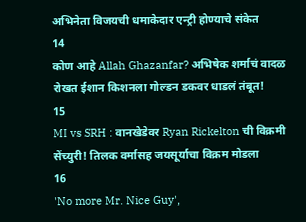अभिनेता विजयची धमाकेदार एन्ट्री होण्याचे संकेत
14
कोण आहे Allah Ghazanfar? अभिषेक शर्माचं वादळ रोखत ईशान किशनला गोल्डन डकवर धाडलं तंबूत!
15
MI vs SRH : वानखेडेवर Ryan Rickelton ची विक्रमी सेंच्युरी! तिलक वर्मासह जयसूर्याचा विक्रम मोडला
16
'No more Mr. Nice Guy',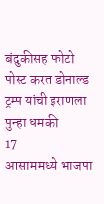बंदुकीसह फोटो पोस्ट करत डोनाल्ड ट्रम्प यांची इराणला पुन्हा धमकी
17
आसाममध्ये भाजपा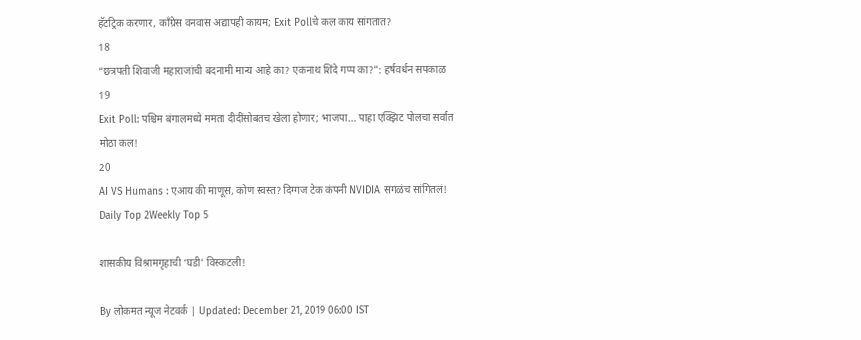हॅटट्रिक करणार, काँग्रेस वनवास अद्यापही कायम; Exit Pollचे कल काय सांगतात?
18
“छत्रपती शिवाजी महाराजांची बदनामी मान्य आहे का? एकनाथ शिंदे गप्प का?”: हर्षवर्धन सपकाळ
19
Exit Poll: पश्चिम बंगालमध्ये ममता दीदींसोबतच खेला होणार; भाजपा... पाहा एक्झिट पोलचा सर्वात मोठा कल!
20
AI VS Humans : एआय की माणूस, कोण स्वस्त? दिग्गज टेक कंपनी NVIDIA सगळंच सांगितलं!
Daily Top 2Weekly Top 5

शासकीय विश्रामगृहाची ‘घडी’ विस्कटली!

By लोकमत न्यूज नेटवर्क | Updated: December 21, 2019 06:00 IST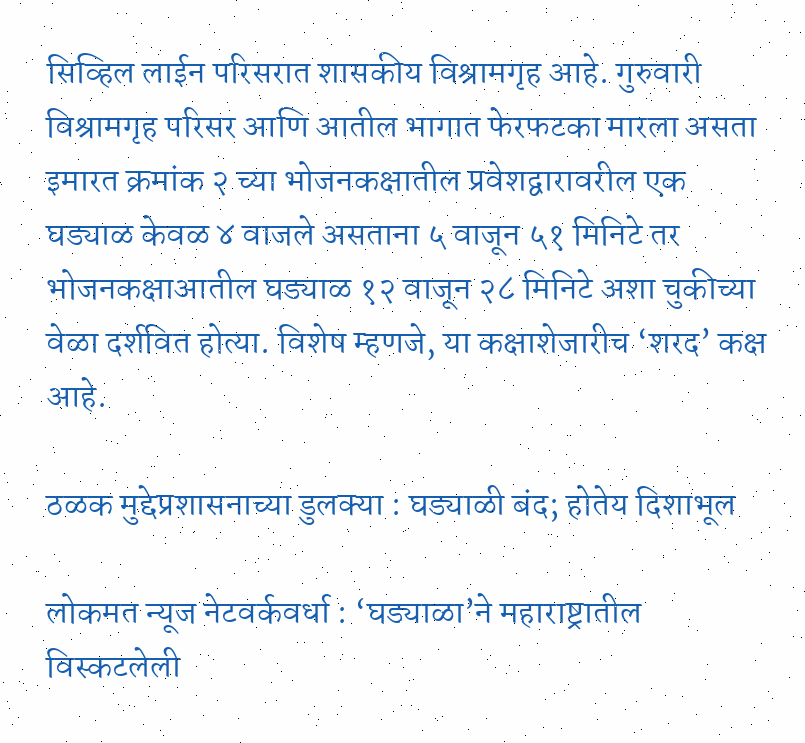सिव्हिल लाईन परिसरात शासकीय विश्रामगृह आहे. गुरुवारी विश्रामगृह परिसर आणि आतील भागात फेरफटका मारला असता इमारत क्रमांक २ च्या भोजनकक्षातील प्रवेशद्वारावरील एक घड्याळ केवळ ४ वाजले असताना ५ वाजून ५१ मिनिटे तर भोजनकक्षाआतील घड्याळ १२ वाजून २८ मिनिटे अशा चुकीच्या वेळा दर्शवित होत्या. विशेष म्हणजे, या कक्षाशेजारीच ‘शरद’ कक्ष आहे.

ठळक मुद्देप्रशासनाच्या डुलक्या : घड्याळी बंद; होतेय दिशाभूल

लोकमत न्यूज नेटवर्कवर्धा : ‘घड्याळा’ने महाराष्ट्रातील विस्कटलेली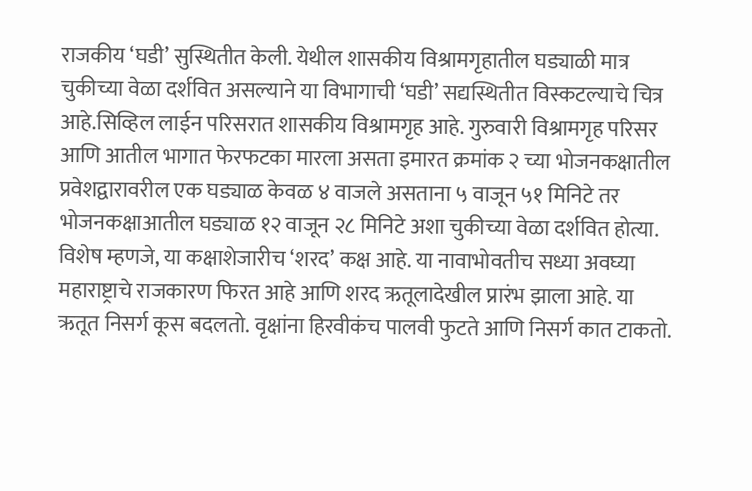राजकीय ‘घडी’ सुस्थितीत केली. येथील शासकीय विश्रामगृहातील घड्याळी मात्र चुकीच्या वेळा दर्शवित असल्याने या विभागाची ‘घडी’ सद्यस्थितीत विस्कटल्याचे चित्र आहे.सिव्हिल लाईन परिसरात शासकीय विश्रामगृह आहे. गुरुवारी विश्रामगृह परिसर आणि आतील भागात फेरफटका मारला असता इमारत क्रमांक २ च्या भोजनकक्षातील प्रवेशद्वारावरील एक घड्याळ केवळ ४ वाजले असताना ५ वाजून ५१ मिनिटे तर भोजनकक्षाआतील घड्याळ १२ वाजून २८ मिनिटे अशा चुकीच्या वेळा दर्शवित होत्या. विशेष म्हणजे, या कक्षाशेजारीच ‘शरद’ कक्ष आहे. या नावाभोवतीच सध्या अवघ्या महाराष्ट्राचे राजकारण फिरत आहे आणि शरद ऋतूलादेखील प्रारंभ झाला आहे. या ऋतूत निसर्ग कूस बदलतो. वृक्षांना हिरवीकंच पालवी फुटते आणि निसर्ग कात टाकतो.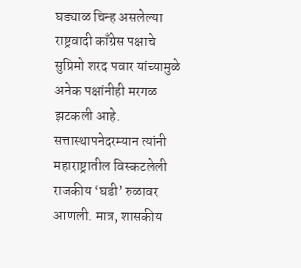घड्याळ चिन्ह असलेल्या राष्ट्रवादी काँग्रेस पक्षाचे सुप्रिमो शरद पवार यांच्यामुळे अनेक पक्षांनीही मरगळ झटकली आहे. सत्तास्थापनेदरम्यान त्यांनी महाराष्ट्रातील विस्कटलेली राजकीय ‘घडी’ रुळावर आणली. मात्र, शासकीय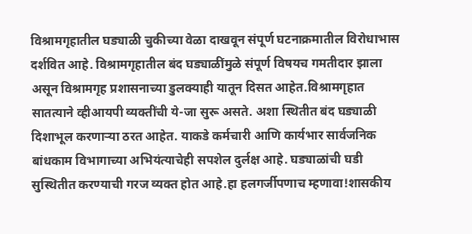विश्रामगृहातील घड्याळी चुकीच्या वेळा दाखवून संपूर्ण घटनाक्रमातील विरोधाभास दर्शवित आहे. विश्रामगृहातील बंद घड्याळींमुळे संपूर्ण विषयच गमतीदार झाला असून विश्रामगृह प्रशासनाच्या डुलक्याही यातून दिसत आहेत.विश्रामगृहात सातत्याने व्हीआयपी व्यक्तींची ये-जा सुरू असते. अशा स्थितीत बंद घड्याळी दिशाभूल करणाऱ्या ठरत आहेत. याकडे कर्मचारी आणि कार्यभार सार्वजनिक बांधकाम विभागाच्या अभियंत्याचेही सपशेल दुर्लक्ष आहे. घड्याळांची घडी सुस्थितीत करण्याची गरज व्यक्त होत आहे.हा हलगर्जीपणाच म्हणावा!शासकीय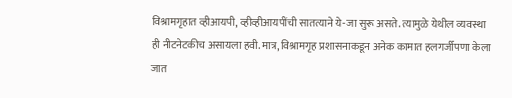विश्रामगृहात व्हीआयपी, व्हीव्हीआयपींची सातत्याने ये-जा सुरू असते. त्यामुळे येथील व्यवस्था ही नीटनेटकीच असायला हवी. मात्र, विश्रामगृह प्रशासनाकडून अनेक कामात हलगर्जीपणा केला जात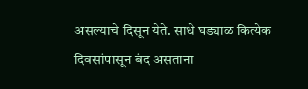असल्याचे दिसून येते. साधे घड्याळ कित्येक दिवसांपासून बंद असताना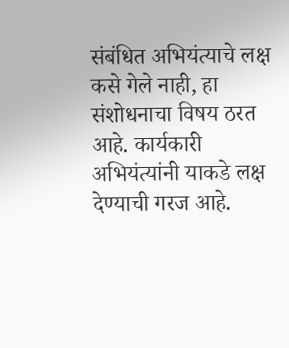संबंधित अभियंत्याचे लक्ष कसे गेले नाही, हा संशोधनाचा विषय ठरत आहे. कार्यकारी अभियंत्यांनी याकडे लक्ष देण्याची गरज आहे.